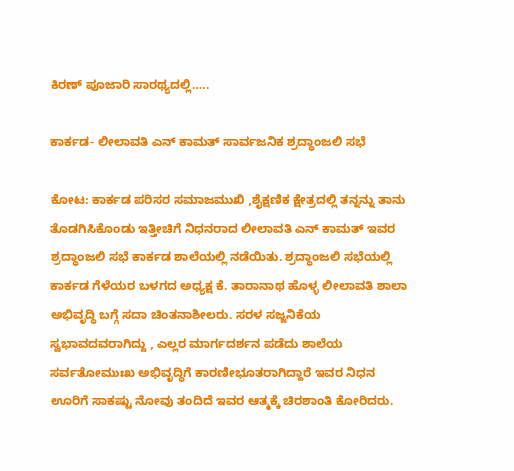ಕಿರಣ್ ಪೂಜಾರಿ ಸಾರಥ್ಯದಲ್ಲಿ…..

ಕಾರ್ಕಡ- ಲೀಲಾವತಿ ಎನ್ ಕಾಮತ್ ಸಾರ್ವಜನಿಕ ಶ್ರದ್ಧಾಂಜಲಿ ಸಭೆ

ಕೋಟ: ಕಾರ್ಕಡ ಪರಿಸರ ಸಮಾಜಮುಖಿ ,ಶೈಕ್ಷಣಿಕ ಕ್ಷೇತ್ರದಲ್ಲಿ ತನ್ನನ್ನು ತಾನು ತೊಡಗಿಸಿಕೊಂಡು ಇತ್ತೀಚಿಗೆ ನಿಧನರಾದ ಲೀಲಾವತಿ ಎನ್ ಕಾಮತ್ ಇವರ ಶ್ರದ್ಧಾಂಜಲಿ ಸಭೆ ಕಾರ್ಕಡ ಶಾಲೆಯಲ್ಲಿ ನಡೆಯಿತು. ಶ್ರದ್ಧಾಂಜಲಿ ಸಭೆಯಲ್ಲಿ ಕಾರ್ಕಡ ಗೆಳೆಯರ ಬಳಗದ ಅಧ್ಯಕ್ಷ ಕೆ. ತಾರಾನಾಥ ಹೊಳ್ಳ ಲೀಲಾವತಿ ಶಾಲಾ ಅಭಿವೃದ್ಧಿ ಬಗ್ಗೆ ಸದಾ ಚಿಂತನಾಶೀಲರು. ಸರಳ ಸಜ್ಜನಿಕೆಯ ಸ್ವಭಾವದವರಾಗಿದ್ದು , ಎಲ್ಲರ ಮಾರ್ಗದರ್ಶನ ಪಡೆದು ಶಾಲೆಯ ಸರ್ವತೋಮುಃಖ ಅಭಿವೃದ್ಧಿಗೆ ಕಾರಣೀಭೂತರಾಗಿದ್ದಾರೆ ಇವರ ನಿಧನ ಊರಿಗೆ ಸಾಕಷ್ಟು ನೋವು ತಂದಿದೆ ಇವರ ಆತ್ಮಕ್ಕೆ ಚಿರಶಾಂತಿ ಕೋರಿದರು.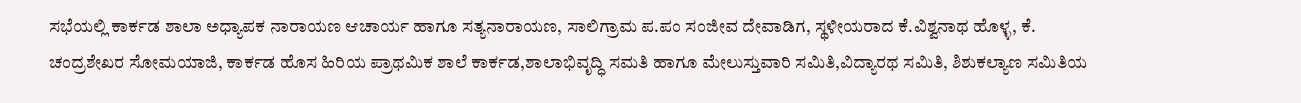ಸಭೆಯಲ್ಲಿ ಕಾರ್ಕಡ ಶಾಲಾ ಅಧ್ಯಾಪಕ ನಾರಾಯಣ ಆಚಾರ್ಯ ಹಾಗೂ ಸತ್ಯನಾರಾಯಣ, ಸಾಲಿಗ್ರಾಮ ಪ.ಪಂ ಸಂಜೀವ ದೇವಾಡಿಗ, ಸ್ಥಳೀಯರಾದ ಕೆ.ವಿಶ್ವನಾಥ ಹೊಳ್ಳ, ಕೆ. ಚಂದ್ರಶೇಖರ ಸೋಮಯಾಜಿ, ಕಾರ್ಕಡ ಹೊಸ ಹಿರಿಯ ಪ್ರಾಥಮಿಕ ಶಾಲೆ ಕಾರ್ಕಡ,ಶಾಲಾಭಿವೃದ್ಧಿ ಸಮತಿ ಹಾಗೂ ಮೇಲುಸ್ತುವಾರಿ ಸಮಿತಿ,ವಿದ್ಯಾರಥ ಸಮಿತಿ, ಶಿಶುಕಲ್ಯಾಣ ಸಮಿತಿಯ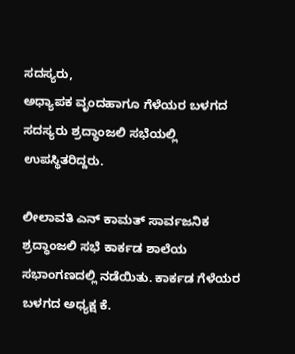ಸದಸ್ಯರು,
ಅಧ್ಯಾಪಕ ವೃಂದಹಾಗೂ ಗೆಳೆಯರ ಬಳಗದ ಸದಸ್ಯರು ಶ್ರದ್ಧಾಂಜಲಿ ಸಭೆಯಲ್ಲಿ ಉಪಸ್ಥಿತರಿದ್ದರು.

ಲೀಲಾವತಿ ಎನ್ ಕಾಮತ್ ಸಾರ್ವಜನಿಕ ಶ್ರದ್ಧಾಂಜಲಿ ಸಭೆ ಕಾರ್ಕಡ ಶಾಲೆಯ ಸಭಾಂಗಣದಲ್ಲಿ ನಡೆಯಿತು. ಕಾರ್ಕಡ ಗೆಳೆಯರ ಬಳಗದ ಅಧ್ಯಕ್ಷ ಕೆ.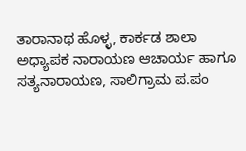ತಾರಾನಾಥ ಹೊಳ್ಳ, ಕಾರ್ಕಡ ಶಾಲಾ ಅಧ್ಯಾಪಕ ನಾರಾಯಣ ಆಚಾರ್ಯ ಹಾಗೂ ಸತ್ಯನಾರಾಯಣ, ಸಾಲಿಗ್ರಾಮ ಪ.ಪಂ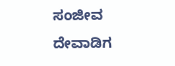ಸಂಜೀವ ದೇವಾಡಿಗ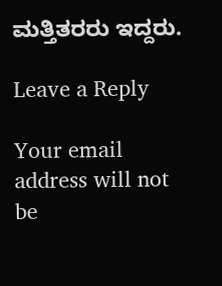ಮತ್ತಿತರರು ಇದ್ದರು.

Leave a Reply

Your email address will not be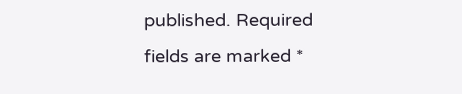published. Required fields are marked *